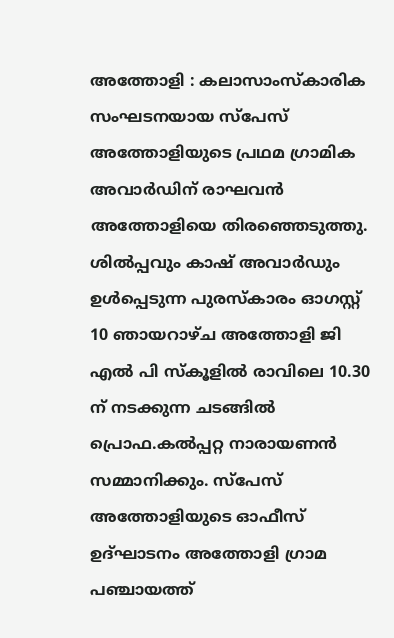അത്തോളി : കലാസാംസ്കാരിക സംഘടനയായ സ്പേസ് അത്തോളിയുടെ പ്രഥമ ഗ്രാമിക അവാർഡിന് രാഘവൻ അത്തോളിയെ തിരഞ്ഞെടുത്തു. ശിൽപ്പവും കാഷ് അവാർഡും ഉൾപ്പെടുന്ന പുരസ്കാരം ഓഗസ്റ്റ് 10 ഞായറാഴ്ച അത്തോളി ജി എൽ പി സ്കൂളിൽ രാവിലെ 10.30 ന് നടക്കുന്ന ചടങ്ങിൽ പ്രൊഫ.കൽപ്പറ്റ നാരായണൻ സമ്മാനിക്കും. സ്പേസ് അത്തോളിയുടെ ഓഫീസ് ഉദ്ഘാടനം അത്തോളി ഗ്രാമ പഞ്ചായത്ത്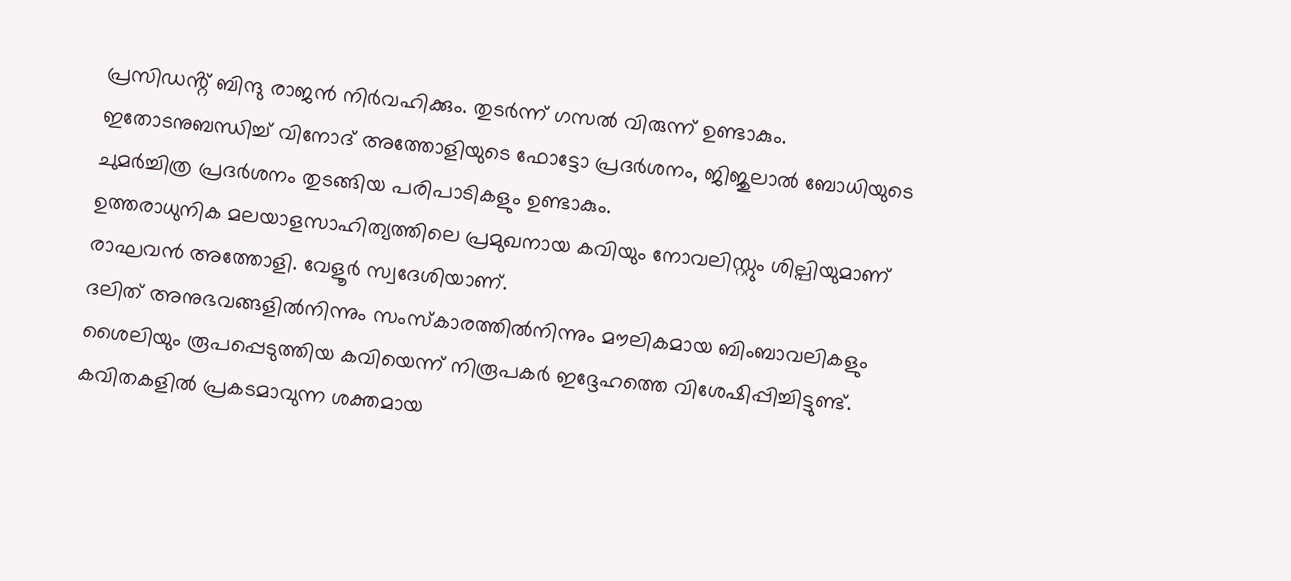പ്രസിഡൻ്റ് ബിന്ദു രാജൻ നിർവഹിക്കും. തുടർന്ന് ഗസൽ വിരുന്ന് ഉണ്ടാകും. ഇതോടനുബന്ധിച്ച് വിനോദ് അത്തോളിയുടെ ഫോട്ടോ പ്രദർശനം, ജിജുലാൽ ബോധിയുടെ ചുമർച്ചിത്ര പ്രദർശനം തുടങ്ങിയ പരിപാടികളും ഉണ്ടാകും.
ഉത്തരാധുനിക മലയാളസാഹിത്യത്തിലെ പ്രമുഖനായ കവിയും നോവലിസ്റ്റും ശില്പിയുമാണ് രാഘവൻ അത്തോളി. വേളൂർ സ്വദേശിയാണ്.
ദലിത് അനുഭവങ്ങളിൽനിന്നും സംസ്കാരത്തിൽനിന്നും മൗലികമായ ബിംബാവലികളും ശൈലിയും രൂപപ്പെടുത്തിയ കവിയെന്ന് നിരൂപകർ ഇദ്ദേഹത്തെ വിശേഷിപ്പിച്ചിട്ടുണ്ട്. കവിതകളിൽ പ്രകടമാവുന്ന ശക്തമായ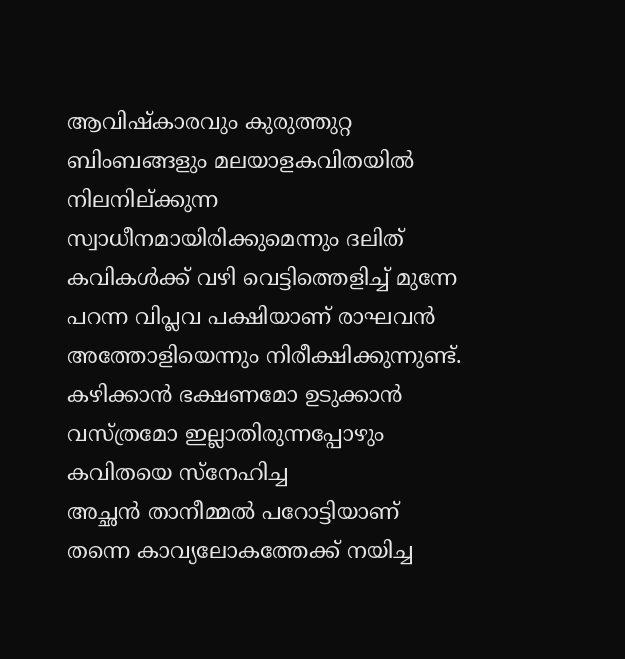ആവിഷ്കാരവും കുരുത്തുറ്റ ബിംബങ്ങളും മലയാളകവിതയിൽ നിലനില്ക്കുന്ന സ്വാധീനമായിരിക്കുമെന്നും ദലിത് കവികൾക്ക് വഴി വെട്ടിത്തെളിച്ച് മുന്നേ പറന്ന വിപ്ലവ പക്ഷിയാണ് രാഘവൻ അത്തോളിയെന്നും നിരീക്ഷിക്കുന്നുണ്ട്.
കഴിക്കാൻ ഭക്ഷണമോ ഉടുക്കാൻ വസ്ത്രമോ ഇല്ലാതിരുന്നപ്പോഴും കവിതയെ സ്നേഹിച്ച
അച്ഛൻ താനീമ്മൽ പറോട്ടിയാണ് തന്നെ കാവ്യലോകത്തേക്ക് നയിച്ച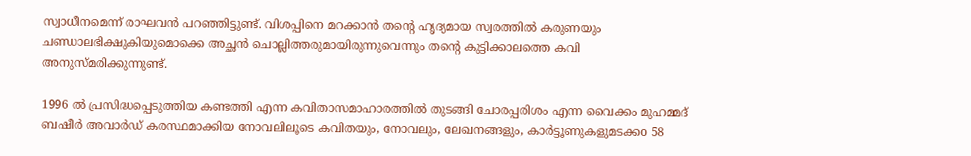സ്വാധീനമെന്ന് രാഘവൻ പറഞ്ഞിട്ടുണ്ട്. വിശപ്പിനെ മറക്കാൻ തന്റെ ഹൃദ്യമായ സ്വരത്തിൽ കരുണയും ചണ്ഡാലഭിക്ഷുകിയുമൊക്കെ അച്ഛൻ ചൊല്ലിത്തരുമായിരുന്നുവെന്നും തന്റെ കുട്ടിക്കാലത്തെ കവി അനുസ്മരിക്കുന്നുണ്ട്.

1996 ൽ പ്രസിദ്ധപ്പെടുത്തിയ കണ്ടത്തി എന്ന കവിതാസമാഹാരത്തിൽ തുടങ്ങി ചോരപ്പരിശം എന്ന വൈക്കം മുഹമ്മദ് ബഷീർ അവാർഡ് കരസ്ഥമാക്കിയ നോവലിലൂടെ കവിതയും, നോവലും, ലേഖനങ്ങളും, കാർട്ടൂണുകളുമടക്കo 58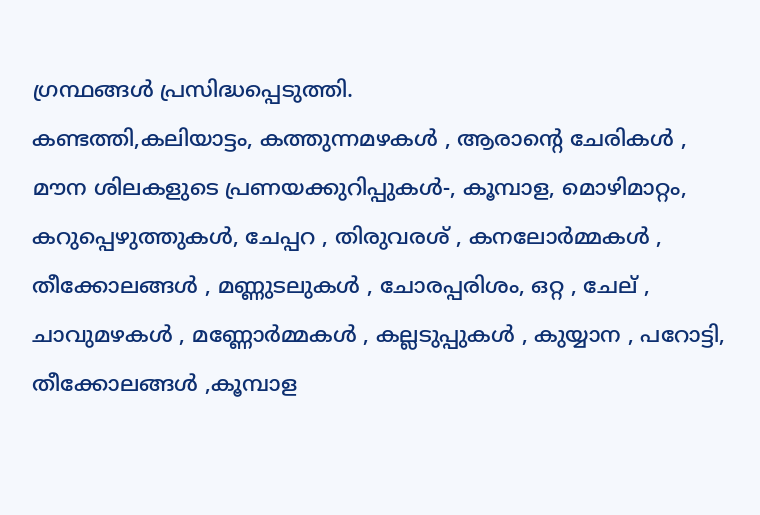ഗ്രന്ഥങ്ങൾ പ്രസിദ്ധപ്പെടുത്തി.
കണ്ടത്തി,കലിയാട്ടം, കത്തുന്നമഴകൾ , ആരാൻ്റെ ചേരികൾ , മൗന ശിലകളുടെ പ്രണയക്കുറിപ്പുകൾ-, കൂമ്പാള, മൊഴിമാറ്റം, കറുപ്പെഴുത്തുകൾ, ചേപ്പറ , തിരുവരശ് , കനലോർമ്മകൾ , തീക്കോലങ്ങൾ , മണ്ണുടലുകൾ , ചോരപ്പരിശം, ഒറ്റ , ചേല് , ചാവുമഴകൾ , മണ്ണോർമ്മകൾ , കല്ലടുപ്പുകൾ , കുയ്യാന , പറോട്ടി, തീക്കോലങ്ങൾ ,കൂമ്പാള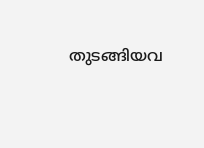തുടങ്ങിയവ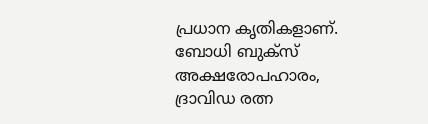പ്രധാന കൃതികളാണ്.
ബോധി ബുക്സ് അക്ഷരോപഹാരം,
ദ്രാവിഡ രത്ന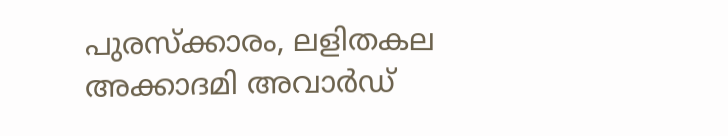പുരസ്ക്കാരം, ലളിതകല അക്കാദമി അവാർഡ്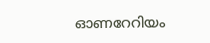ഓണറേറിയം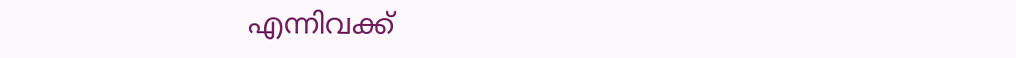എന്നിവക്ക്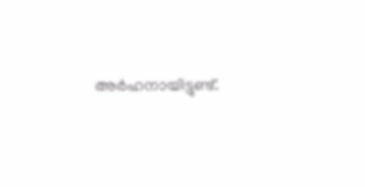അർഹനായിട്ടുണ്ട്.